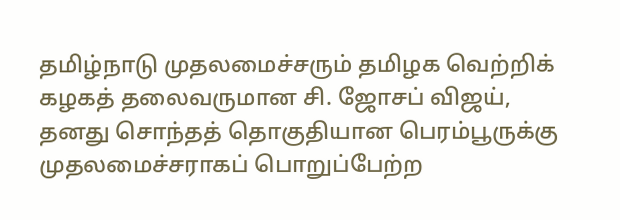தமிழ்நாடு முதலமைச்சரும் தமிழக வெற்றிக் கழகத் தலைவருமான சி. ஜோசப் விஜய், தனது சொந்தத் தொகுதியான பெரம்பூருக்கு முதலமைச்சராகப் பொறுப்பேற்ற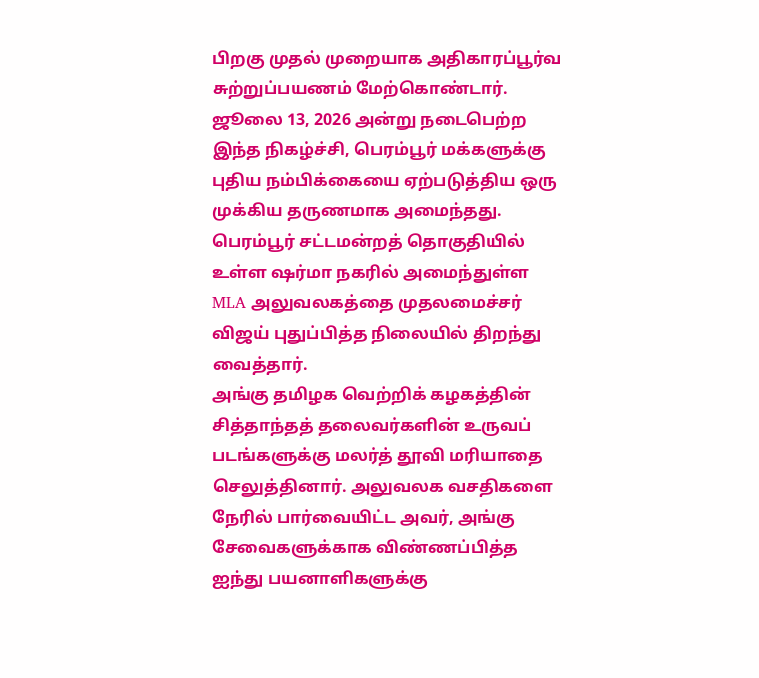பிறகு முதல் முறையாக அதிகாரப்பூர்வ சுற்றுப்பயணம் மேற்கொண்டார். ஜூலை 13, 2026 அன்று நடைபெற்ற இந்த நிகழ்ச்சி, பெரம்பூர் மக்களுக்கு புதிய நம்பிக்கையை ஏற்படுத்திய ஒரு முக்கிய தருணமாக அமைந்தது. பெரம்பூர் சட்டமன்றத் தொகுதியில் உள்ள ஷர்மா நகரில் அமைந்துள்ள MLA அலுவலகத்தை முதலமைச்சர் விஜய் புதுப்பித்த நிலையில் திறந்து வைத்தார்.
அங்கு தமிழக வெற்றிக் கழகத்தின் சித்தாந்தத் தலைவர்களின் உருவப் படங்களுக்கு மலர்த் தூவி மரியாதை செலுத்தினார். அலுவலக வசதிகளை நேரில் பார்வையிட்ட அவர், அங்கு சேவைகளுக்காக விண்ணப்பித்த ஐந்து பயனாளிகளுக்கு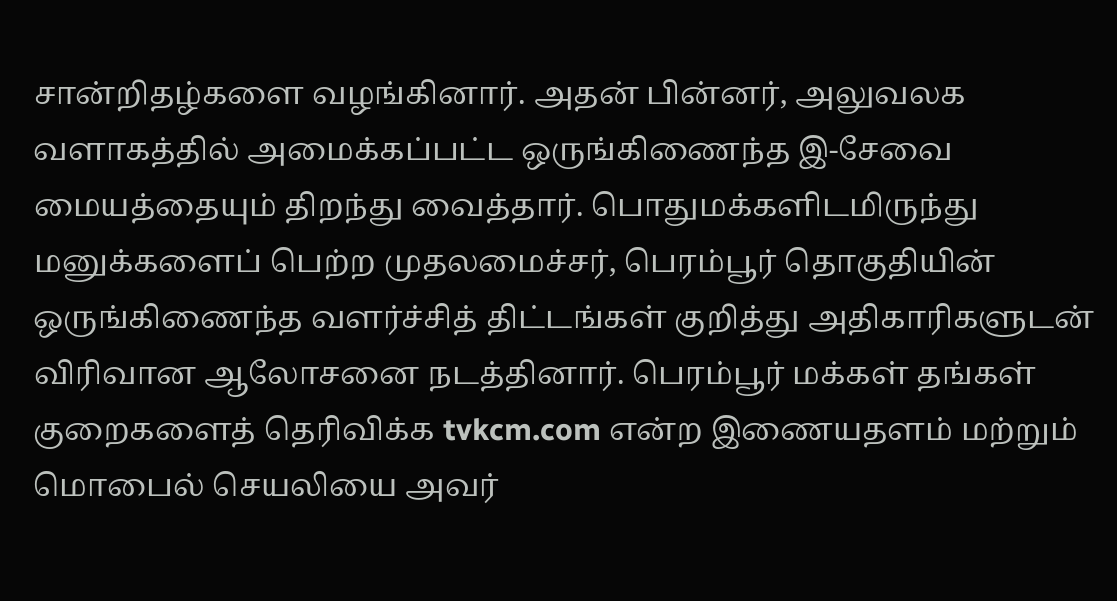சான்றிதழ்களை வழங்கினார். அதன் பின்னர், அலுவலக வளாகத்தில் அமைக்கப்பட்ட ஒருங்கிணைந்த இ-சேவை மையத்தையும் திறந்து வைத்தார். பொதுமக்களிடமிருந்து மனுக்களைப் பெற்ற முதலமைச்சர், பெரம்பூர் தொகுதியின் ஒருங்கிணைந்த வளர்ச்சித் திட்டங்கள் குறித்து அதிகாரிகளுடன் விரிவான ஆலோசனை நடத்தினார். பெரம்பூர் மக்கள் தங்கள் குறைகளைத் தெரிவிக்க tvkcm.com என்ற இணையதளம் மற்றும் மொபைல் செயலியை அவர்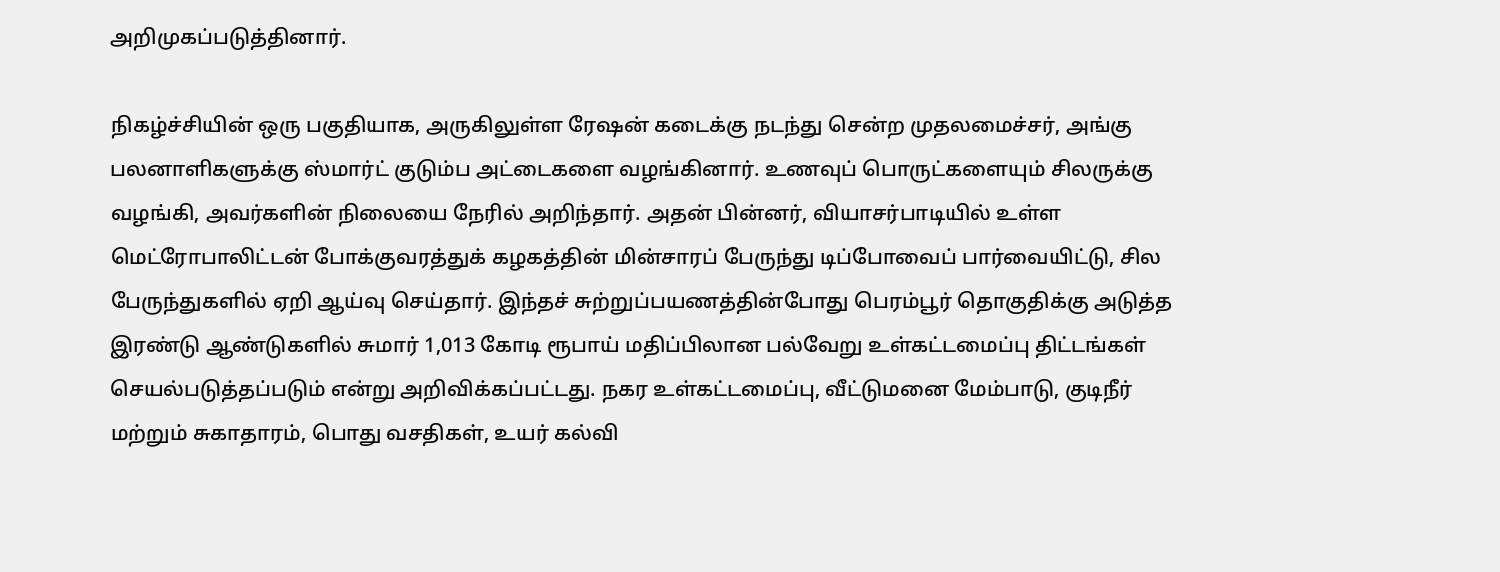அறிமுகப்படுத்தினார்.

நிகழ்ச்சியின் ஒரு பகுதியாக, அருகிலுள்ள ரேஷன் கடைக்கு நடந்து சென்ற முதலமைச்சர், அங்கு பலனாளிகளுக்கு ஸ்மார்ட் குடும்ப அட்டைகளை வழங்கினார். உணவுப் பொருட்களையும் சிலருக்கு வழங்கி, அவர்களின் நிலையை நேரில் அறிந்தார். அதன் பின்னர், வியாசர்பாடியில் உள்ள மெட்ரோபாலிட்டன் போக்குவரத்துக் கழகத்தின் மின்சாரப் பேருந்து டிப்போவைப் பார்வையிட்டு, சில பேருந்துகளில் ஏறி ஆய்வு செய்தார். இந்தச் சுற்றுப்பயணத்தின்போது பெரம்பூர் தொகுதிக்கு அடுத்த இரண்டு ஆண்டுகளில் சுமார் 1,013 கோடி ரூபாய் மதிப்பிலான பல்வேறு உள்கட்டமைப்பு திட்டங்கள் செயல்படுத்தப்படும் என்று அறிவிக்கப்பட்டது. நகர உள்கட்டமைப்பு, வீட்டுமனை மேம்பாடு, குடிநீர் மற்றும் சுகாதாரம், பொது வசதிகள், உயர் கல்வி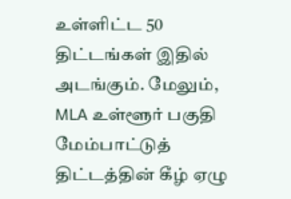உள்ளிட்ட 50 திட்டங்கள் இதில் அடங்கும். மேலும், MLA உள்ளூர் பகுதி மேம்பாட்டுத் திட்டத்தின் கீழ் ஏழு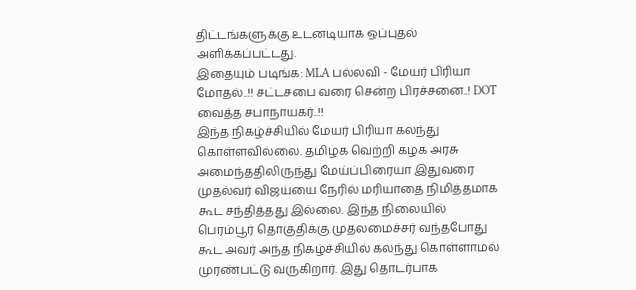திட்டங்களுக்கு உடனடியாக ஒப்புதல் அளிக்கப்பட்டது.
இதையும் படிங்க: MLA பல்லவி - மேயர் பிரியா மோதல்..!! சட்டசபை வரை சென்ற பிரச்சனை..! DOT வைத்த சபாநாயகர்..!!
இந்த நிகழ்ச்சியில் மேயர் பிரியா கலந்து கொள்ளவில்லை. தமிழக வெற்றி கழக அரசு அமைந்ததிலிருந்து மேய்ப்பிரையா இதுவரை முதல்வர் விஜய்யை நேரில் மரியாதை நிமித்தமாக கூட சந்தித்தது இல்லை. இந்த நிலையில் பெரம்பூர் தொகுதிக்கு முதலமைச்சர் வந்தபோது கூட அவர் அந்த நிகழ்ச்சியில் கலந்து கொள்ளாமல் முரண்பட்டு வருகிறார். இது தொடர்பாக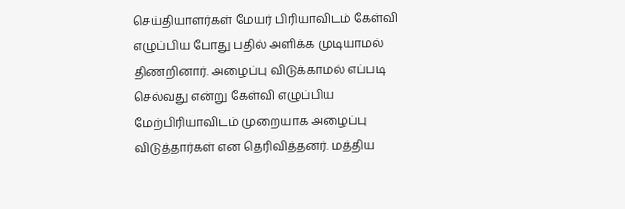செய்தியாளர்கள் மேயர் பிரியாவிடம் கேள்வி எழுப்பிய போது பதில் அளிக்க முடியாமல் திணறினார். அழைப்பு விடுக்காமல் எப்படி செல்வது என்று கேள்வி எழுப்பிய மேற்பிரியாவிடம் முறையாக அழைப்பு விடுத்தார்கள் என தெரிவித்தனர். மத்திய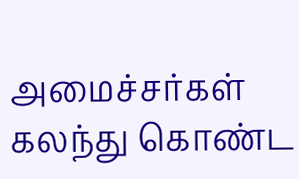அமைச்சர்கள் கலந்து கொண்ட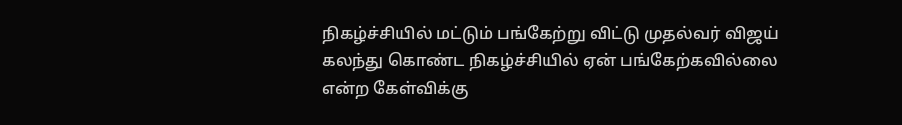நிகழ்ச்சியில் மட்டும் பங்கேற்று விட்டு முதல்வர் விஜய் கலந்து கொண்ட நிகழ்ச்சியில் ஏன் பங்கேற்கவில்லை என்ற கேள்விக்கு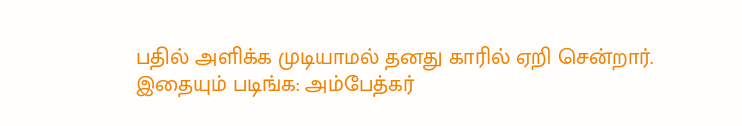பதில் அளிக்க முடியாமல் தனது காரில் ஏறி சென்றார்.
இதையும் படிங்க: அம்பேத்கர்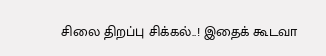சிலை திறப்பு சிக்கல்..! இதைக் கூடவா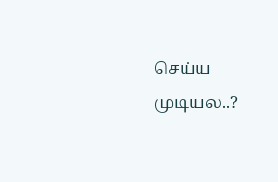செய்ய முடியல..?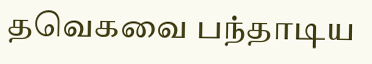தவெகவை பந்தாடிய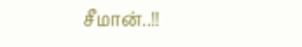சீமான்..!!